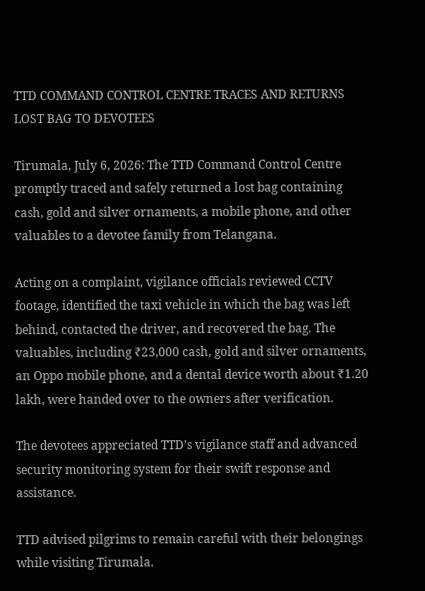TTD COMMAND CONTROL CENTRE TRACES AND RETURNS LOST BAG TO DEVOTEES

Tirumala, July 6, 2026: The TTD Command Control Centre promptly traced and safely returned a lost bag containing cash, gold and silver ornaments, a mobile phone, and other valuables to a devotee family from Telangana.

Acting on a complaint, vigilance officials reviewed CCTV footage, identified the taxi vehicle in which the bag was left behind, contacted the driver, and recovered the bag. The valuables, including ₹23,000 cash, gold and silver ornaments, an Oppo mobile phone, and a dental device worth about ₹1.20 lakh, were handed over to the owners after verification.

The devotees appreciated TTD’s vigilance staff and advanced security monitoring system for their swift response and assistance.

TTD advised pilgrims to remain careful with their belongings while visiting Tirumala.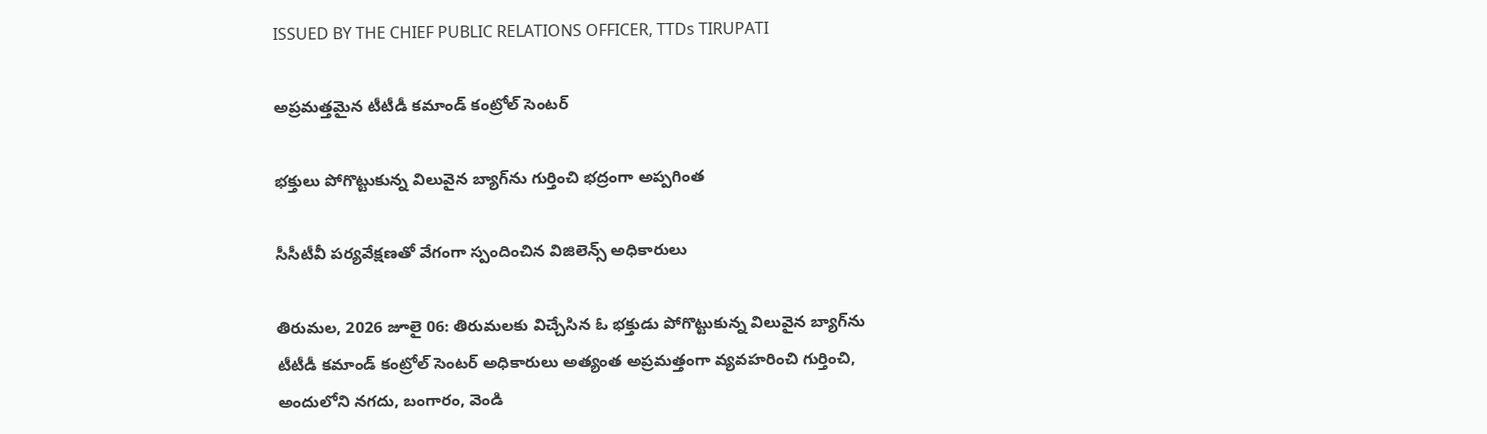ISSUED BY THE CHIEF PUBLIC RELATIONS OFFICER, TTDs TIRUPATI

అప్రమత్తమైన టీటీడీ కమాండ్ కంట్రోల్ సెంటర్

భక్తులు పోగొట్టుకున్న విలువైన బ్యాగ్‌ను గుర్తించి భద్రంగా అప్పగింత

సీసీటీవీ పర్యవేక్షణతో వేగంగా స్పందించిన విజిలెన్స్ అధికారులు

తిరుమల, 2026 జూలై 06: తిరుమలకు విచ్చేసిన ఓ భక్తుడు పోగొట్టుకున్న విలువైన బ్యాగ్‌ను టీటీడీ కమాండ్ కంట్రోల్ సెంటర్ అధికారులు అత్యంత అప్రమత్తంగా వ్యవహరించి గుర్తించి, అందులోని నగదు, బంగారం, వెండి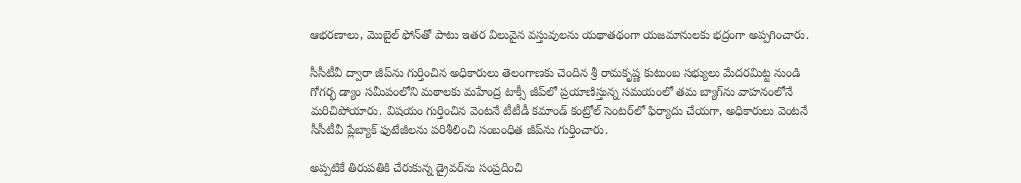ఆభరణాలు, మొబైల్ ఫోన్‌తో పాటు ఇతర విలువైన వస్తువులను యథాతథంగా యజమానులకు భద్రంగా అప్పగించారు.

సీసీటీవీ ద్వారా జీప్‌ను గుర్తించిన అధికారులు తెలంగాణకు చెందిన శ్రీ రామకృష్ణ కుటుంబ సభ్యులు మేదరమిట్ట నుండి గోగర్భ డ్యాం సమీపంలోని మఠాలకు మహేంద్ర టాక్సీ జీప్‌లో ప్రయాణిస్తున్న సమయంలో తమ బ్యాగ్‌ను వాహనంలోనే మరిచిపోయారు. విషయం గుర్తించిన వెంటనే టీటీడీ కమాండ్ కంట్రోల్ సెంటర్‌లో ఫిర్యాదు చేయగా, అధికారులు వెంటనే సీసీటీవీ ప్లేబ్యాక్ ఫుటేజీలను పరిశీలించి సంబంధిత జీప్‌ను గుర్తించారు.

అప్పటికే తిరుపతికి చేరుకున్న డ్రైవర్‌ను సంప్రదించి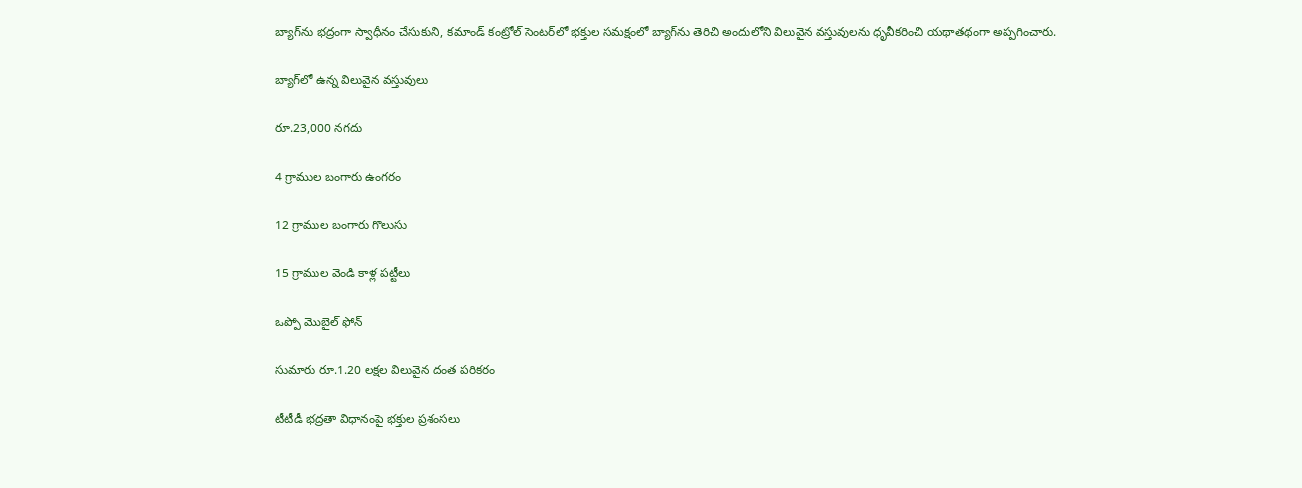బ్యాగ్‌ను భద్రంగా స్వాధీనం చేసుకుని, కమాండ్ కంట్రోల్ సెంటర్‌లో భక్తుల సమక్షంలో బ్యాగ్‌ను తెరిచి అందులోని విలువైన వస్తువులను ధృవీకరించి యథాతథంగా అప్పగించారు.

బ్యాగ్‌లో ఉన్న విలువైన వస్తువులు

రూ.23,000 నగదు

4 గ్రాముల బంగారు ఉంగరం

12 గ్రాముల బంగారు గొలుసు

15 గ్రాముల వెండి కాళ్ల పట్టీలు

ఒప్పో మొబైల్ ఫోన్

సుమారు రూ.1.20 లక్షల విలువైన దంత పరికరం

టీటీడీ భద్రతా విధానంపై భక్తుల ప్రశంసలు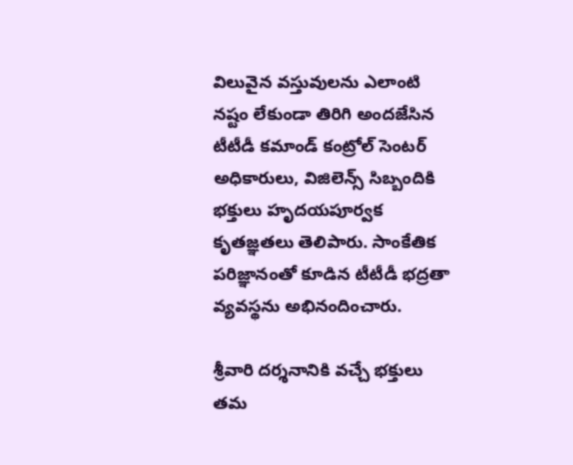విలువైన వస్తువులను ఎలాంటి నష్టం లేకుండా తిరిగి అందజేసిన టీటీడీ కమాండ్ కంట్రోల్ సెంటర్ అధికారులు, విజిలెన్స్ సిబ్బందికి భక్తులు హృదయపూర్వక కృతజ్ఞతలు తెలిపారు. సాంకేతిక పరిజ్ఞానంతో కూడిన టీటీడీ భద్రతా వ్యవస్థను అభినందించారు.

శ్రీవారి దర్శనానికి వచ్చే భక్తులు తమ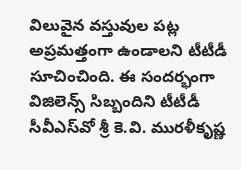విలువైన వస్తువుల పట్ల అప్రమత్తంగా ఉండాలని టీటీడీ సూచించింది. ఈ సందర్భంగా విజిలెన్స్ సిబ్బందిని టీటీడీ సీవీఎస్‌వో శ్రీ కె.వి. మురళీకృష్ణ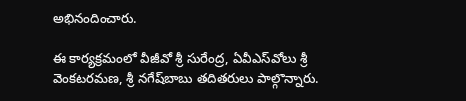అభినందించారు.

ఈ కార్యక్రమంలో వీజీవో శ్రీ సురేంద్ర, ఏవీఎస్‌వోలు శ్రీ వెంకటరమణ, శ్రీ నగేష్‌బాబు తదితరులు పాల్గొన్నారు.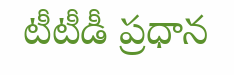టీటీడీ ప్రధాన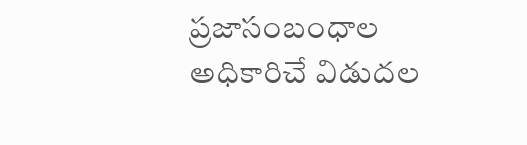ప్రజాసంబంధాల అధికారిచే విడుదల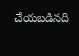చేయబడినది